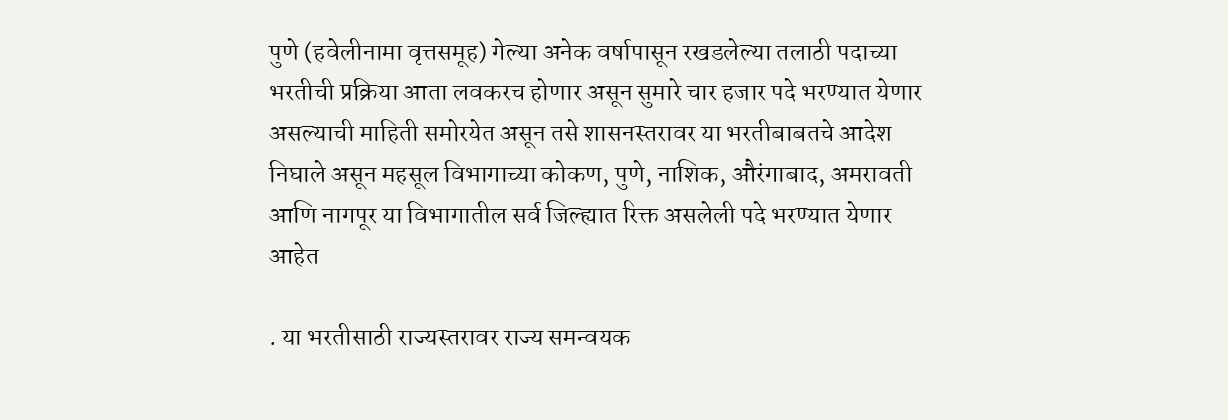पुणे (हवेलीनामा वृत्तसमूह) गेल्या अनेक वर्षापासून रखडलेल्या तलाठी पदाच्या भरतीची प्रक्रिया आता लवकरच होणार असून सुमारे चार हजार पदे भरण्यात येणार असल्याची माहिती समोरयेत असून तसे शासनस्तरावर या भरतीबाबतचे आदेश निघाले असून महसूल विभागाच्या कोकण, पुणे, नाशिक, औरंगाबाद, अमरावती आणि नागपूर या विभागातील सर्व जिल्ह्यात रिक्त असलेली पदे भरण्यात येणार आहेत

. या भरतीसाठी राज्यस्तरावर राज्य समन्वयक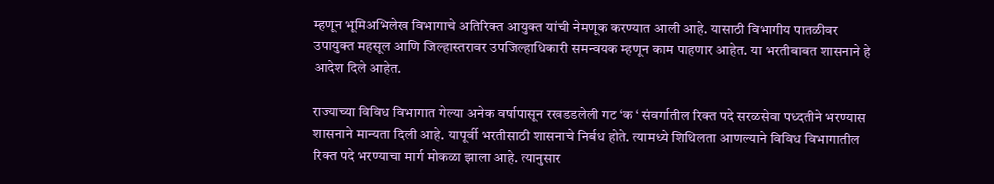म्हणून भूमिअभिलेख विभागाचे अतिरिक्त आयुक्त यांची नेमणूक करण्यात आली आहे. यासाठी विभागीय पातळीवर उपायुक्त महसूल आणि जिल्हास्तरावर उपजिल्हाधिकारी समन्वयक म्हणून काम पाहणार आहेत. या भरतीबाबत शासनाने हे आदेश दिले आहेत.

राज्याच्या विविध विभागात गेल्या अनेक वर्षापासून रखडडलेली गट ‘क ‘ संवर्गातील रिक्त पदे सरळसेवा पध्दतीने भरण्यास शासनाने मान्यता दिली आहे. यापूर्वी भरतीसाठी शासनाचे निर्बध होते. त्यामध्ये शिथिलता आणल्याने विविध विभागातील रिक्त पदे भरण्याचा मार्ग मोकळा झाला आहे. त्यानुसार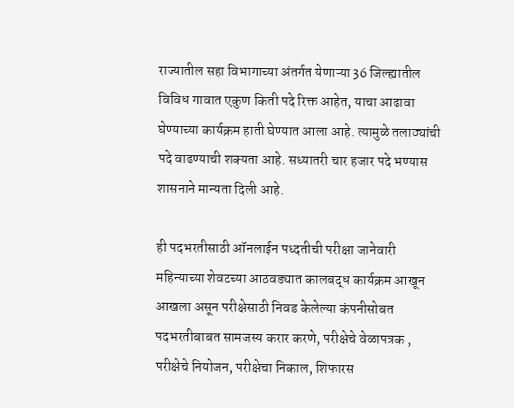राज्यातील सहा विभागाच्या अंतर्गत येणाऱ्या 36 जिल्ह्यातील विविध गावात एकुण किती पदे रिक्त आहेत, याचा आढावा घेण्याच्या कार्यक्रम हाती घेण्यात आला आहे. त्यामुळे तलाठ्यांची पदे वाढण्याची शक्यता आहे. सध्यातरी चार हजार पदे भण्यास शासनाने मान्यता दिली आहे.

ही पदभरतीसाठी ऑनलाईन पध्दतीची परीक्षा जानेवारी महिन्याच्या शेवटच्या आठवड्यात कालबद्ध कार्यक्रम आखून आखला असून परीक्षेसाठी निवड केलेल्या कंपनीसोबत पदभरतीबाबत सामजस्य करार करणे, परीक्षेचे वेळापत्रक , परीक्षेचे नियोजन, परीक्षेचा निकाल, शिफारस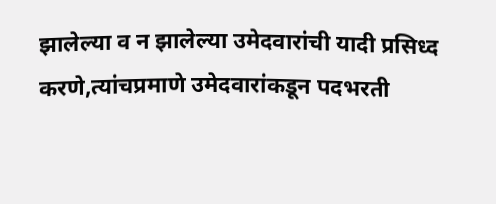झालेल्या व न झालेल्या उमेदवारांची यादी प्रसिध्द करणे,त्यांचप्रमाणे उमेदवारांकडून पदभरती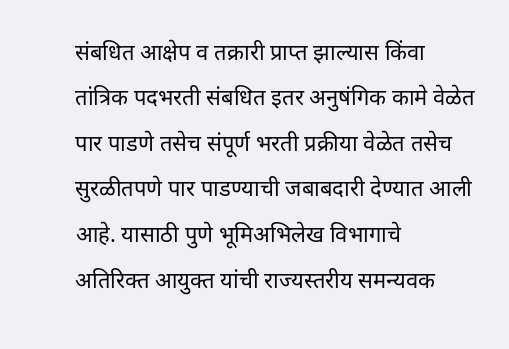संबधित आक्षेप व तक्रारी प्राप्त झाल्यास किंवा तांत्रिक पदभरती संबधित इतर अनुषंगिक कामे वेळेत पार पाडणे तसेच संपूर्ण भरती प्रक्रीया वेळेत तसेच सुरळीतपणे पार पाडण्याची जबाबदारी देण्यात आली आहे. यासाठी पुणे भूमिअभिलेख विभागाचे अतिरिक्त आयुक्त यांची राज्यस्तरीय समन्यवक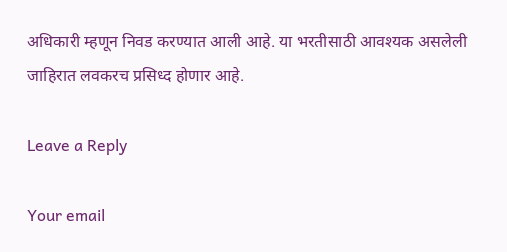अधिकारी म्हणून निवड करण्यात आली आहे. या भरतीसाठी आवश्यक असलेली जाहिरात लवकरच प्रसिध्द होणार आहे.

Leave a Reply

Your email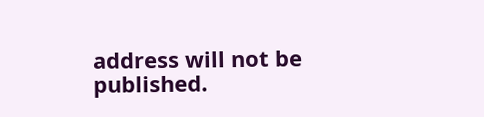address will not be published.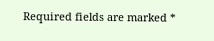Required fields are marked *